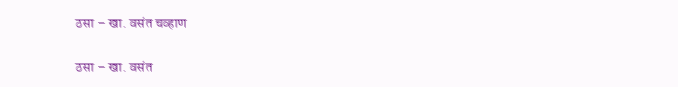ठसा – खा. वसंत चव्हाण

ठसा – खा. वसंत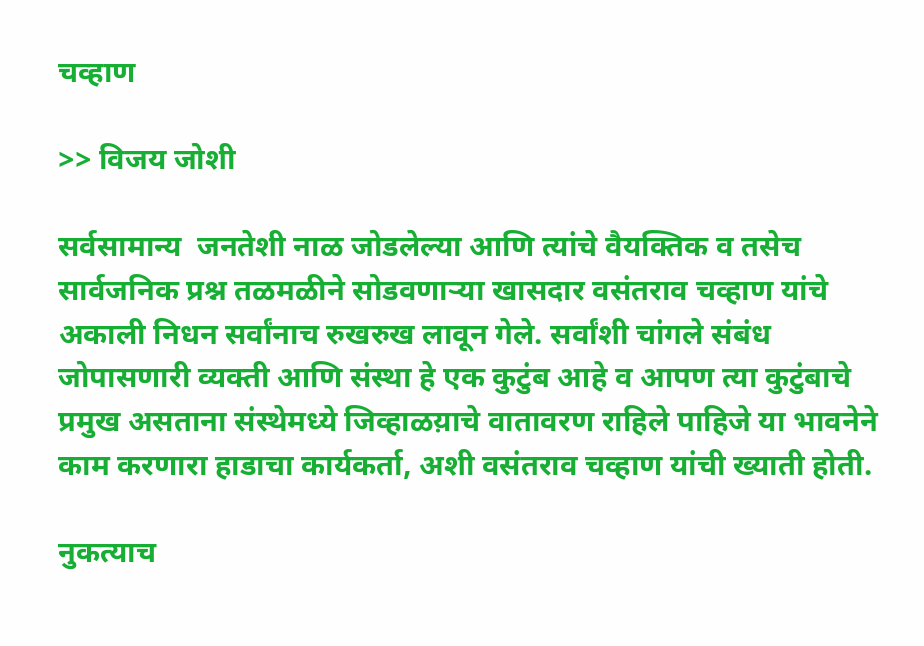चव्हाण

>> विजय जोशी

सर्वसामान्य  जनतेशी नाळ जोडलेल्या आणि त्यांचे वैयक्तिक व तसेच सार्वजनिक प्रश्न तळमळीने सोडवणाऱ्या खासदार वसंतराव चव्हाण यांचे अकाली निधन सर्वांनाच रुखरुख लावून गेले. सर्वांशी चांगले संबंध जोपासणारी व्यक्ती आणि संस्था हे एक कुटुंब आहे व आपण त्या कुटुंबाचे प्रमुख असताना संस्थेमध्ये जिव्हाळय़ाचे वातावरण राहिले पाहिजे या भावनेने काम करणारा हाडाचा कार्यकर्ता, अशी वसंतराव चव्हाण यांची ख्याती होती.

नुकत्याच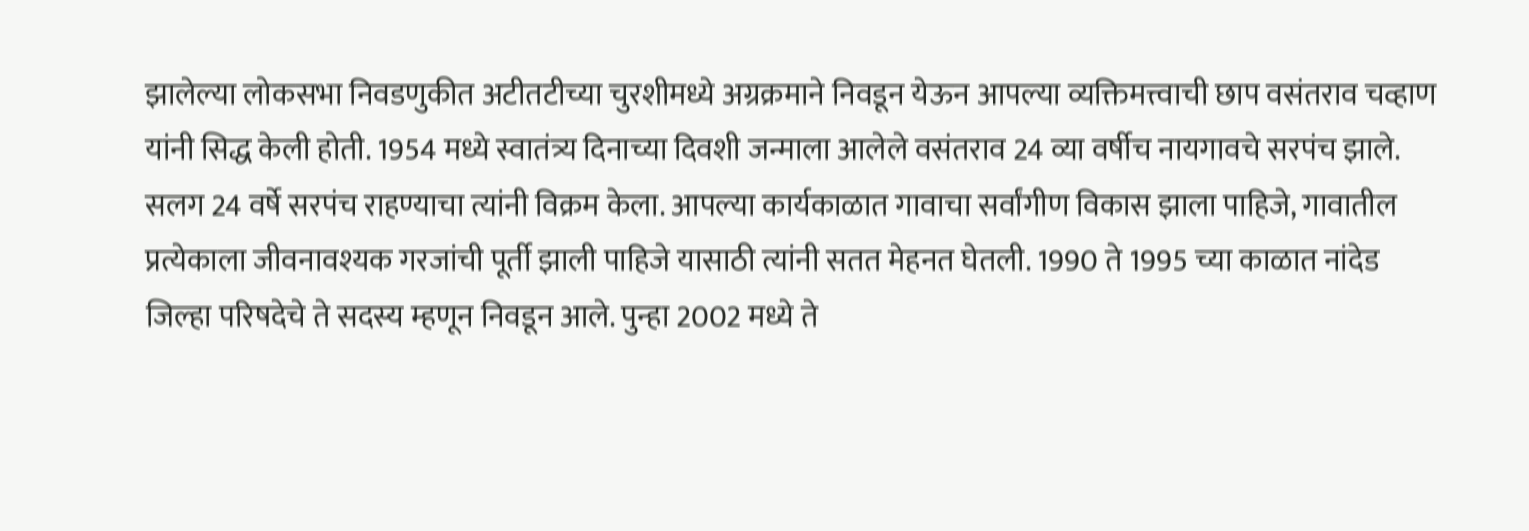झालेल्या लोकसभा निवडणुकीत अटीतटीच्या चुरशीमध्ये अग्रक्रमाने निवडून येऊन आपल्या व्यक्तिमत्त्वाची छाप वसंतराव चव्हाण यांनी सिद्ध केली होती. 1954 मध्ये स्वातंत्र्य दिनाच्या दिवशी जन्माला आलेले वसंतराव 24 व्या वर्षीच नायगावचे सरपंच झाले. सलग 24 वर्षे सरपंच राहण्याचा त्यांनी विक्रम केला. आपल्या कार्यकाळात गावाचा सर्वांगीण विकास झाला पाहिजे, गावातील प्रत्येकाला जीवनावश्यक गरजांची पूर्ती झाली पाहिजे यासाठी त्यांनी सतत मेहनत घेतली. 1990 ते 1995 च्या काळात नांदेड जिल्हा परिषदेचे ते सदस्य म्हणून निवडून आले. पुन्हा 2002 मध्ये ते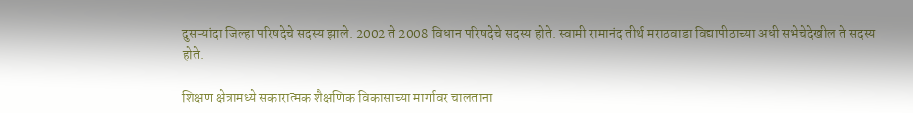दुसऱ्यांदा जिल्हा परिषदेचे सदस्य झाले. 2002 ते 2008 विधान परिषदेचे सदस्य होते. स्वामी रामानंद तीर्थ मराठवाडा विद्यापीठाच्या अधी सभेचेदेखील ते सदस्य होते.

शिक्षण क्षेत्रामध्ये सकारात्मक शैक्षणिक विकासाच्या मार्गावर चालताना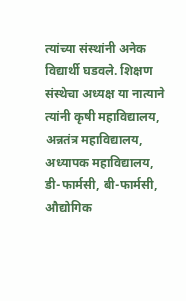त्यांच्या संस्थांनी अनेक विद्यार्थी घडवले. शिक्षण संस्थेचा अध्यक्ष या नात्याने त्यांनी कृषी महाविद्यालय, अन्नतंत्र महाविद्यालय, अध्यापक महाविद्यालय, डी-फार्मसी, बी-फार्मसी, औद्योगिक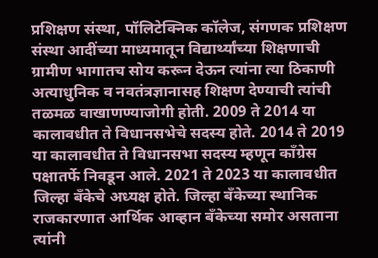प्रशिक्षण संस्था, पॉलिटेक्निक कॉलेज, संगणक प्रशिक्षण संस्था आदींच्या माध्यमातून विद्यार्थ्यांच्या शिक्षणाची ग्रामीण भागातच सोय करून देऊन त्यांना त्या ठिकाणी अत्याधुनिक व नवतंत्रज्ञानासह शिक्षण देण्याची त्यांची तळमळ वाखाणण्याजोगी होती. 2009 ते 2014 या कालावधीत ते विधानसभेचे सदस्य होते. 2014 ते 2019 या कालावधीत ते विधानसभा सदस्य म्हणून काँग्रेस पक्षातर्फे निवडून आले. 2021 ते 2023 या कालावधीत जिल्हा बँकेचे अध्यक्ष होते. जिल्हा बँकेच्या स्थानिक राजकारणात आर्थिक आव्हान बँकेच्या समोर असताना त्यांनी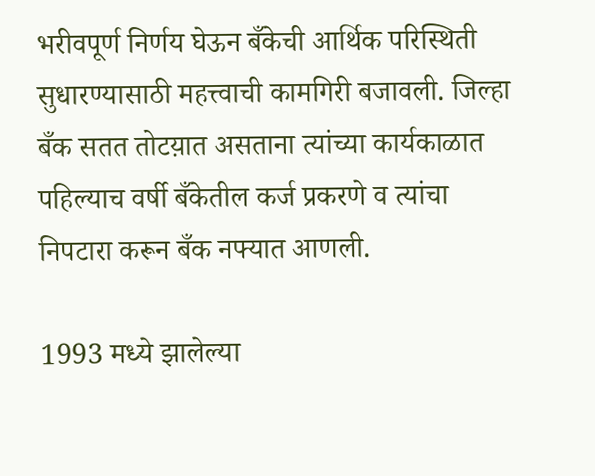भरीवपूर्ण निर्णय घेऊन बँकेची आर्थिक परिस्थिती सुधारण्यासाठी महत्त्वाची कामगिरी बजावली. जिल्हा बँक सतत तोटय़ात असताना त्यांच्या कार्यकाळात पहिल्याच वर्षी बँकेतील कर्ज प्रकरणे व त्यांचा निपटारा करून बँक नफ्यात आणली.

1993 मध्ये झालेल्या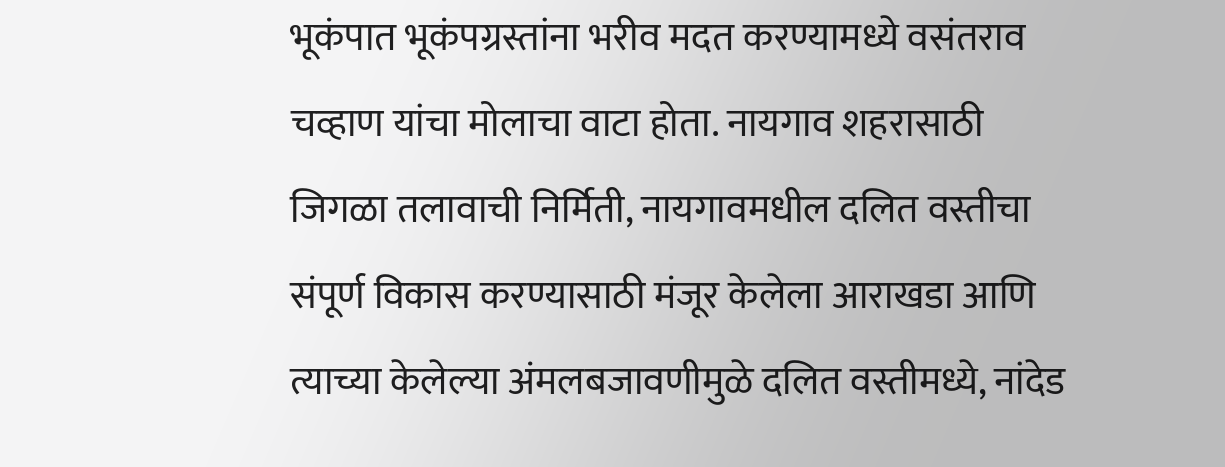भूकंपात भूकंपग्रस्तांना भरीव मदत करण्यामध्ये वसंतराव चव्हाण यांचा मोलाचा वाटा होता. नायगाव शहरासाठी जिगळा तलावाची निर्मिती, नायगावमधील दलित वस्तीचा संपूर्ण विकास करण्यासाठी मंजूर केलेला आराखडा आणि त्याच्या केलेल्या अंमलबजावणीमुळे दलित वस्तीमध्ये, नांदेड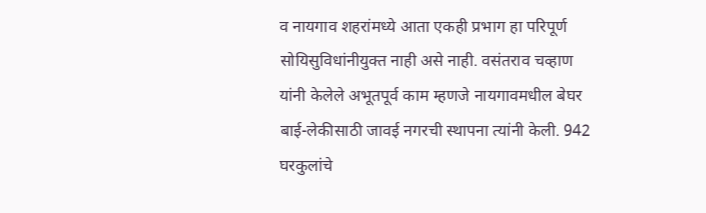व नायगाव शहरांमध्ये आता एकही प्रभाग हा परिपूर्ण सोयिसुविधांनीयुक्त नाही असे नाही. वसंतराव चव्हाण यांनी केलेले अभूतपूर्व काम म्हणजे नायगावमधील बेघर बाई-लेकीसाठी जावई नगरची स्थापना त्यांनी केली. 942 घरकुलांचे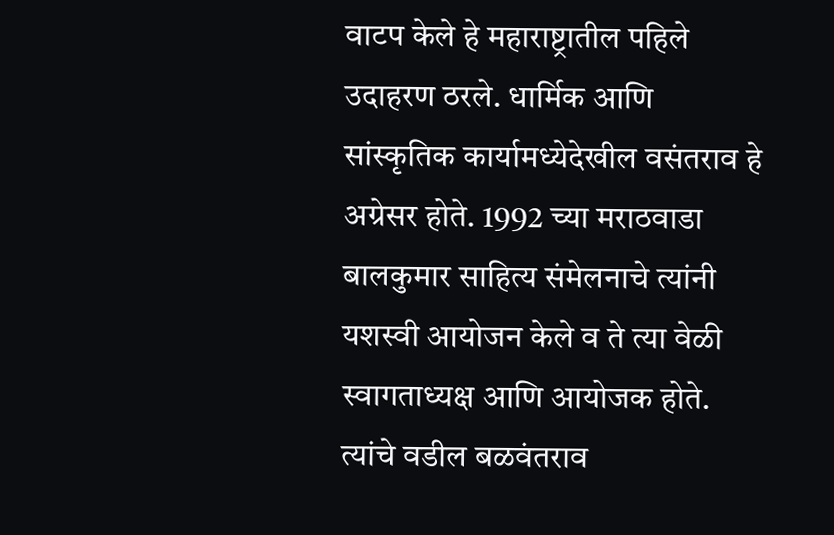वाटप केले हे महाराष्ट्रातील पहिले उदाहरण ठरले. धार्मिक आणि सांस्कृतिक कार्यामध्येदेखील वसंतराव हे अग्रेसर होते. 1992 च्या मराठवाडा बालकुमार साहित्य संमेलनाचे त्यांनी यशस्वी आयोजन केले व ते त्या वेळी स्वागताध्यक्ष आणि आयोजक होते. त्यांचे वडील बळवंतराव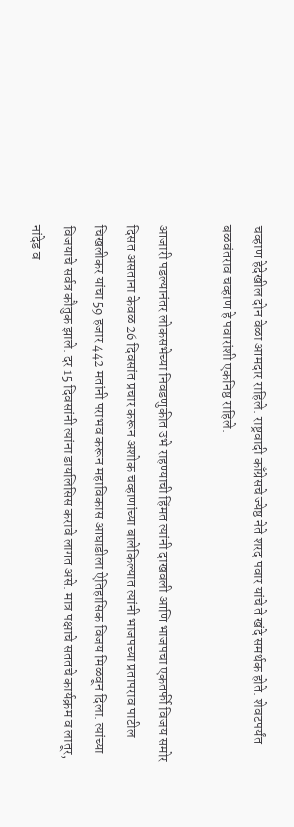चव्हाण हेदेखील दोन वेळा आमदार राहिले. राष्ट्रवादी काँग्रेसचे ज्येष्ठ नेते शरद पवार यांचे ते खंदे समर्थक होते. शेवटपर्यंत बळवंतराव चव्हाण हे पवारांशी एकनिष्ठ राहिले.

आजारी पडल्यानंतर लोकसभेच्या निवडणुकीत उभे राहण्याची हिंमत त्यांनी दाखवली आणि भाजपचा एकतर्फी विजय समोर दिसत असताना केवळ 26 दिवसांत प्रचार करून अशोक चव्हाणांच्या बालेकिल्यात त्यांनी भाजपच्या प्रतापराव पाटील चिखलीकर यांचा 59 हजार 442 मतांनी पराभव करून महाविकास आघाडीला ऐतिहासिक विजय मिळवून दिला. त्यांच्या विजयाचे सर्वत्र कौतुक झाले. दर 15 दिवसांनी त्यांना डायलिसिस करावे लागत असे. मात्र पक्षाचे सततचे कार्यक्रम व लातूर, नांदेड व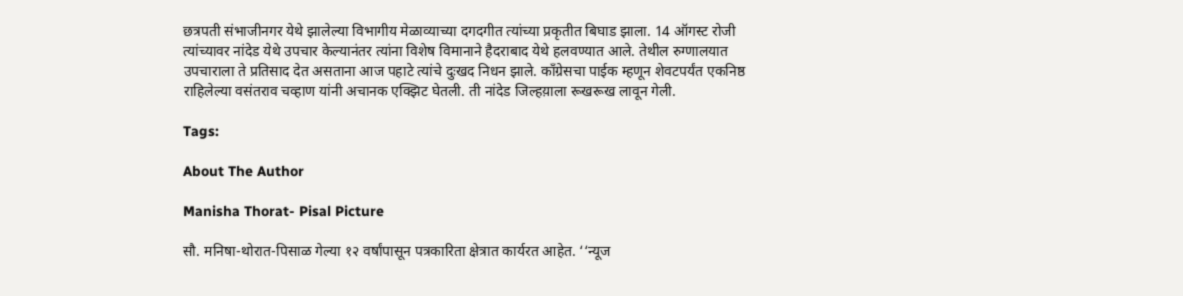छत्रपती संभाजीनगर येथे झालेल्या विभागीय मेळाव्याच्या दगदगीत त्यांच्या प्रकृतीत बिघाड झाला. 14 ऑगस्ट रोजी त्यांच्यावर नांदेड येथे उपचार केल्यानंतर त्यांना विशेष विमानाने हैदराबाद येथे हलवण्यात आले. तेथील रुग्णालयात उपचाराला ते प्रतिसाद देत असताना आज पहाटे त्यांचे दुःखद निधन झाले. काँग्रेसचा पाईक म्हणून शेवटपर्यंत एकनिष्ठ राहिलेल्या वसंतराव चव्हाण यांनी अचानक एक्झिट घेतली. ती नांदेड जिल्हय़ाला रूखरूख लावून गेली.

Tags:

About The Author

Manisha Thorat- Pisal Picture

सौ. मनिषा-थोरात-पिसाळ गेल्या १२ वर्षांपासून पत्रकारिता क्षेत्रात कार्यरत आहेत. ‘‘न्यूज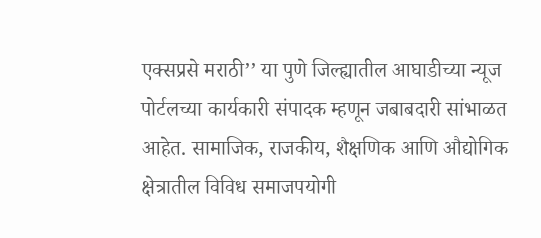एक्सप्रसे मराठी’’ या पुणे जिल्ह्यातील आघाडीच्या न्यूज पोर्टलच्या कार्यकारी संपादक म्हणून जबाबदारी सांभाळत आहेत. सामाजिक, राजकीय, शैक्षणिक आणि औद्योगिक क्षेत्रातील विविध समाजपयोगी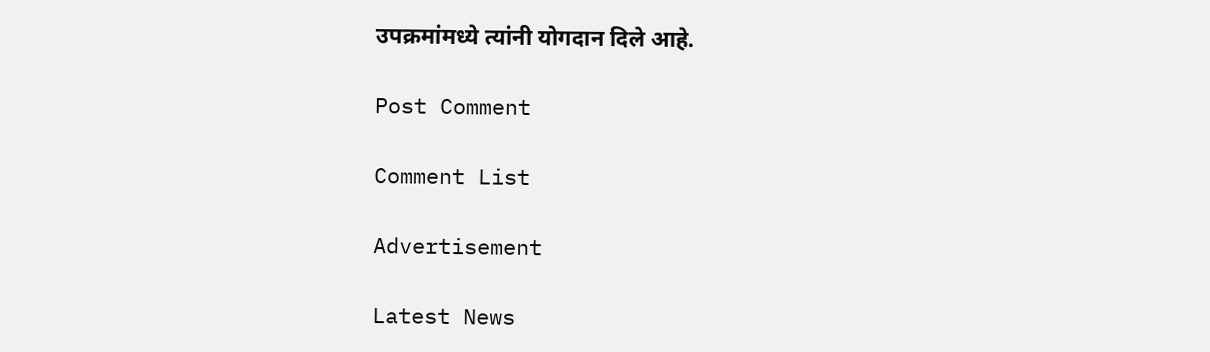उपक्रमांमध्ये त्यांनी योगदान दिले आहे.

Post Comment

Comment List

Advertisement

Latest News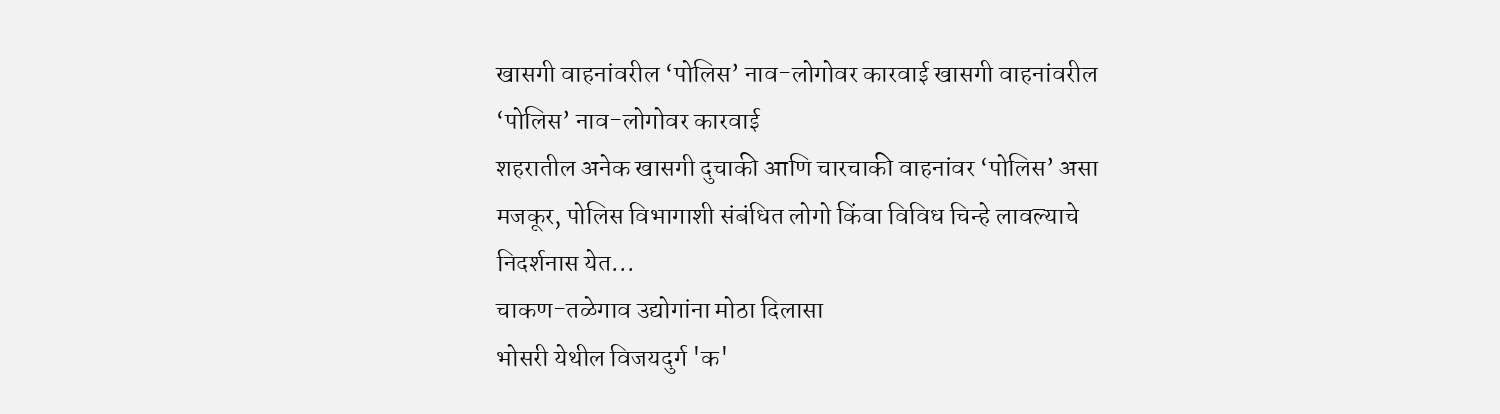खासगी वाहनांवरील ‘पोलिस’ नाव-लोगोवर कारवाई खासगी वाहनांवरील ‘पोलिस’ नाव-लोगोवर कारवाई
शहरातील अनेक खासगी दुचाकी आणि चारचाकी वाहनांवर ‘पोलिस’ असा मजकूर, पोलिस विभागाशी संबंधित लोगो किंवा विविध चिन्हे लावल्याचे निदर्शनास येत...
चाकण-तळेगाव उद्योगांना मोठा दिलासा
भोसरी येथील विजयदुर्ग 'क'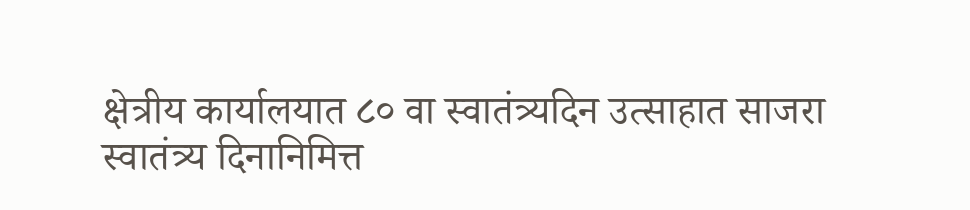क्षेत्रीय कार्यालयात ८० वा स्वातंत्र्यदिन उत्साहात साजरा
स्वातंत्र्य दिनानिमित्त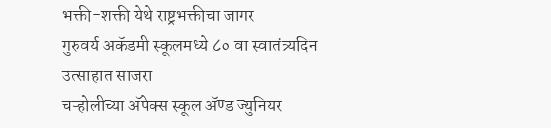भक्ती-शक्ती येथे राष्ट्रभक्तीचा जागर
गुरुवर्य अकॅडमी स्कूलमध्ये ८० वा स्वातंत्र्यदिन उत्साहात साजरा
चऱ्होलीच्या अ‍ॅपेक्स स्कूल अ‍ॅण्ड ज्युनियर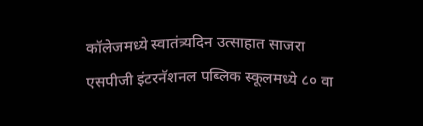कॉलेजमध्ये स्वातंत्र्यदिन उत्साहात साजरा
एसपीजी इंटरनॅशनल पब्लिक स्कूलमध्ये ८० वा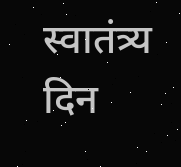स्वातंत्र्य दिन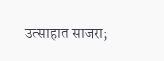उत्साहात साजरा;